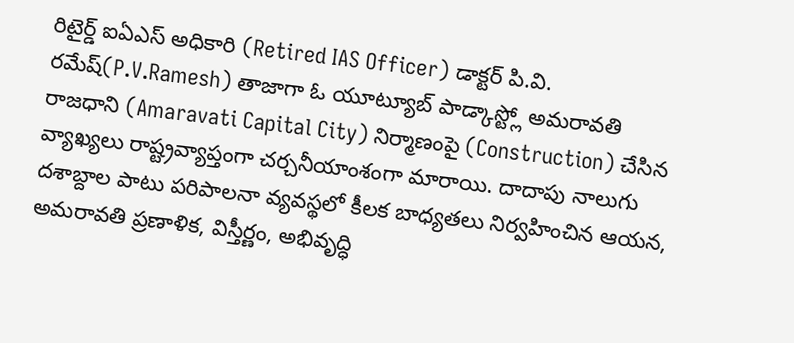రిటైర్డ్ ఐఏఎస్ అధికారి (Retired IAS Officer) డాక్టర్ పి.వి. రమేష్(P.V.Ramesh) తాజాగా ఓ యూట్యూబ్ పాడ్కాస్ట్లో అమరావతి రాజధాని (Amaravati Capital City) నిర్మాణంపై (Construction) చేసిన వ్యాఖ్యలు రాష్ట్రవ్యాప్తంగా చర్చనీయాంశంగా మారాయి. దాదాపు నాలుగు దశాబ్దాల పాటు పరిపాలనా వ్యవస్థలో కీలక బాధ్యతలు నిర్వహించిన ఆయన, అమరావతి ప్రణాళిక, విస్తీర్ణం, అభివృద్ధి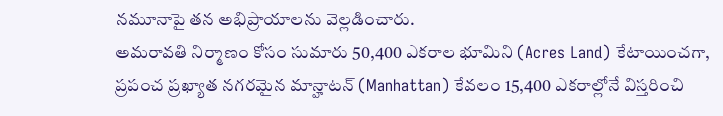నమూనాపై తన అభిప్రాయాలను వెల్లడించారు.
అమరావతి నిర్మాణం కోసం సుమారు 50,400 ఎకరాల భూమిని (Acres Land) కేటాయించగా, ప్రపంచ ప్రఖ్యాత నగరమైన మాన్హాటన్ (Manhattan) కేవలం 15,400 ఎకరాల్లోనే విస్తరించి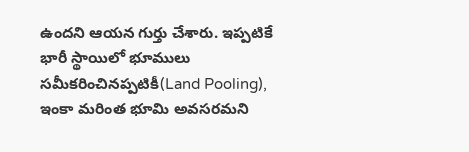ఉందని ఆయన గుర్తు చేశారు. ఇప్పటికే భారీ స్థాయిలో భూములు సమీకరించినప్పటికీ(Land Pooling), ఇంకా మరింత భూమి అవసరమని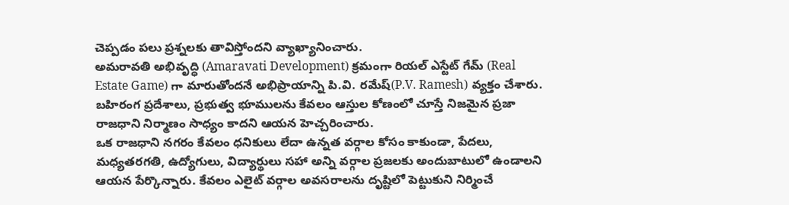చెప్పడం పలు ప్రశ్నలకు తావిస్తోందని వ్యాఖ్యానించారు.
అమరావతి అభివృద్ధి (Amaravati Development) క్రమంగా రియల్ ఎస్టేట్ గేమ్ (Real Estate Game) గా మారుతోందనే అభిప్రాయాన్ని పి.వి. రమేష్(P.V. Ramesh) వ్యక్తం చేశారు. బహిరంగ ప్రదేశాలు, ప్రభుత్వ భూములను కేవలం ఆస్తుల కోణంలో చూస్తే నిజమైన ప్రజా రాజధాని నిర్మాణం సాధ్యం కాదని ఆయన హెచ్చరించారు.
ఒక రాజధాని నగరం కేవలం ధనికులు లేదా ఉన్నత వర్గాల కోసం కాకుండా, పేదలు, మధ్యతరగతి, ఉద్యోగులు, విద్యార్థులు సహా అన్ని వర్గాల ప్రజలకు అందుబాటులో ఉండాలని ఆయన పేర్కొన్నారు. కేవలం ఎలైట్ వర్గాల అవసరాలను దృష్టిలో పెట్టుకుని నిర్మించే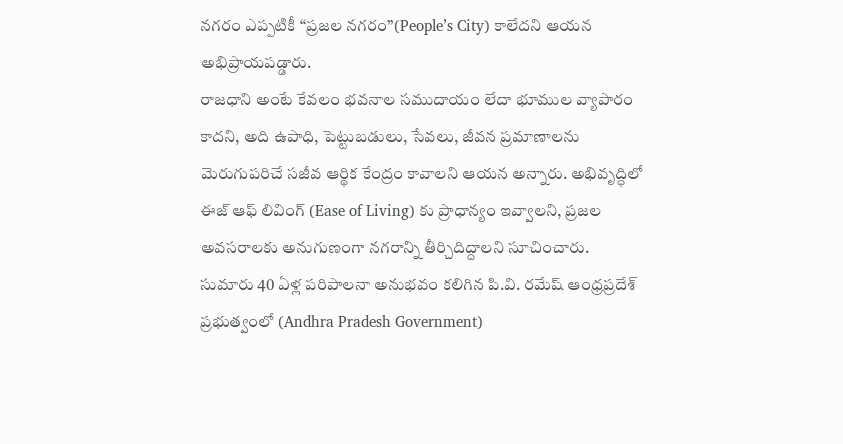నగరం ఎప్పటికీ “ప్రజల నగరం”(People’s City) కాలేదని ఆయన అభిప్రాయపడ్డారు.
రాజధాని అంటే కేవలం భవనాల సముదాయం లేదా భూముల వ్యాపారం కాదని, అది ఉపాధి, పెట్టుబడులు, సేవలు, జీవన ప్రమాణాలను మెరుగుపరిచే సజీవ ఆర్థిక కేంద్రం కావాలని ఆయన అన్నారు. అభివృద్ధిలో ఈజ్ ఆఫ్ లివింగ్ (Ease of Living) కు ప్రాధాన్యం ఇవ్వాలని, ప్రజల అవసరాలకు అనుగుణంగా నగరాన్ని తీర్చిదిద్దాలని సూచించారు.
సుమారు 40 ఏళ్ల పరిపాలనా అనుభవం కలిగిన పి.వి. రమేష్ ఆంధ్రప్రదేశ్ ప్రభుత్వంలో (Andhra Pradesh Government)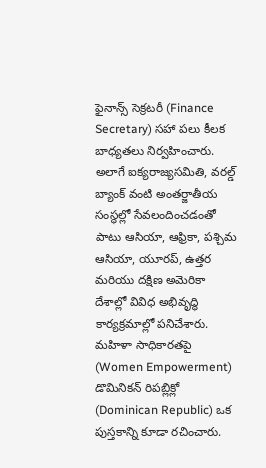ఫైనాన్స్ సెక్రటరీ (Finance Secretary) సహా పలు కీలక బాధ్యతలు నిర్వహించారు. అలాగే ఐక్యరాజ్యసమితి, వరల్డ్ బ్యాంక్ వంటి అంతర్జాతీయ సంస్థల్లో సేవలందించడంతో పాటు ఆసియా, ఆఫ్రికా, పశ్చిమ ఆసియా, యూరప్, ఉత్తర మరియు దక్షిణ అమెరికా దేశాల్లో వివిధ అభివృద్ధి కార్యక్రమాల్లో పనిచేశారు. మహిళా సాధికారతపై (Women Empowerment) డొమినికన్ రిపబ్లిక్లో (Dominican Republic) ఒక పుస్తకాన్ని కూడా రచించారు.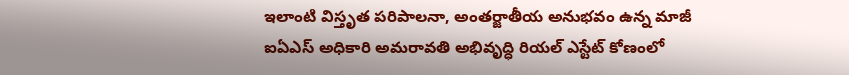ఇలాంటి విస్తృత పరిపాలనా, అంతర్జాతీయ అనుభవం ఉన్న మాజీ ఐఏఎస్ అధికారి అమరావతి అభివృద్ధి రియల్ ఎస్టేట్ కోణంలో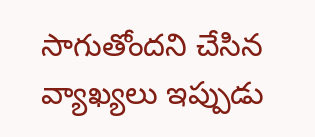సాగుతోందని చేసిన వ్యాఖ్యలు ఇప్పుడు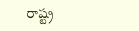రాష్ట్ర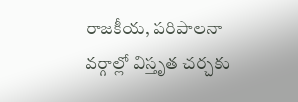రాజకీయ, పరిపాలనా వర్గాల్లో విస్తృత చర్చకు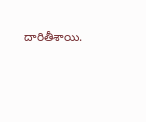దారితీశాయి.